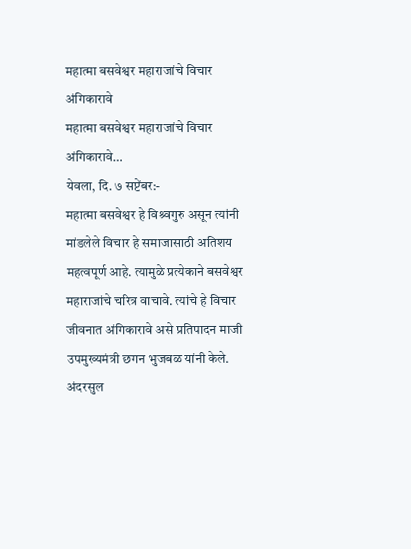महात्मा बसवेश्वर महाराजांचे विचार अंगिकारावे
महात्मा बसवेश्वर महाराजांचे विचार अंगिकारावे…
येवला, दि. ७ सप्टेंबर:-
महात्मा बसवेश्वर हे विश्र्वगुरु असून त्यांनी मांडलेले विचार हे समाजासाठी अतिशय महत्वपूर्ण आहे. त्यामुळे प्रत्येकाने बसवेश्वर महाराजांचे चरित्र वाचावे. त्यांचे हे विचार जीवनात अंगिकारावे असे प्रतिपादन माजी उपमुख्यमंत्री छगन भुजबळ यांनी केले.
अंदरसुल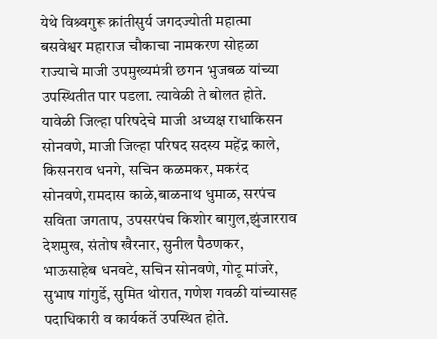येथे विश्र्वगुरू क्रांतीसुर्य जगदज्योती महात्मा बसवेश्वर महाराज चौकाचा नामकरण सोहळा राज्याचे माजी उपमुख्यमंत्री छगन भुजबळ यांच्या उपस्थितीत पार पडला. त्यावेळी ते बोलत होते. यावेळी जिल्हा परिषदेचे माजी अध्यक्ष राधाकिसन सोनवणे, माजी जिल्हा परिषद सदस्य महेंद्र काले, किसनराव धनगे, सचिन कळमकर, मकरंद सोनवणे,रामदास काळे,बाळनाथ धुमाळ, सरपंच सविता जगताप, उपसरपंच किशोर बागुल,झुंजारराव देशमुख, संतोष खैरनार, सुनील पैठणकर, भाऊसाहेब धनवटे, सचिन सोनवणे, गोटू मांजरे, सुभाष गांगुर्डे, सुमित थोरात, गणेश गवळी यांच्यासह पदाधिकारी व कार्यकर्ते उपस्थित होते.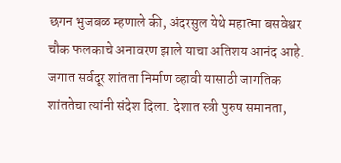छगन भुजबळ म्हणाले की, अंदरसुल येथे महात्मा बसवेश्वर चौक फलकाचे अनावरण झाले याचा अतिशय आनंद आहे. जगात सर्वदूर शांतता निर्माण व्हावी यासाठी जागतिक शांततेचा त्यांनी संदेश दिला. देशात स्त्री पुरुष समानता,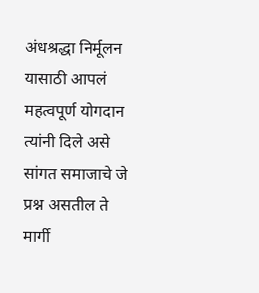अंधश्रद्धा निर्मूलन यासाठी आपलं महत्वपूर्ण योगदान त्यांनी दिले असे सांगत समाजाचे जे प्रश्न असतील ते मार्गी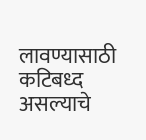लावण्यासाठी कटिबध्द असल्याचे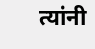त्यांनी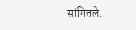सांगितले.